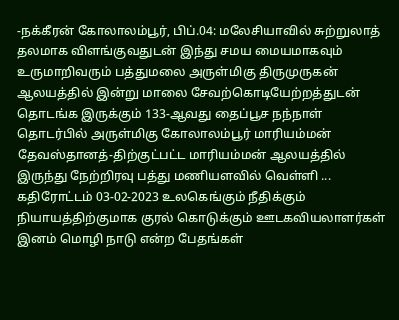-நக்கீரன் கோலாலம்பூர், பிப்.04: மலேசியாவில் சுற்றுலாத் தலமாக விளங்குவதுடன் இந்து சமய மையமாகவும் உருமாறிவரும் பத்துமலை அருள்மிகு திருமுருகன் ஆலயத்தில் இன்று மாலை சேவற்கொடியேற்றத்துடன் தொடங்க இருக்கும் 133-ஆவது தைப்பூச நந்நாள் தொடர்பில் அருள்மிகு கோலாலம்பூர் மாரியம்மன் தேவஸ்தானத்-திற்குட்பட்ட மாரியம்மன் ஆலயத்தில் இருந்து நேற்றிரவு பத்து மணியளவில் வெள்ளி ...
கதிரோட்டம் 03-02-2023 உலகெங்கும் நீதிக்கும் நியாயத்திற்குமாக குரல் கொடுக்கும் ஊடகவியலாளர்கள் இனம் மொழி நாடு என்ற பேதங்கள்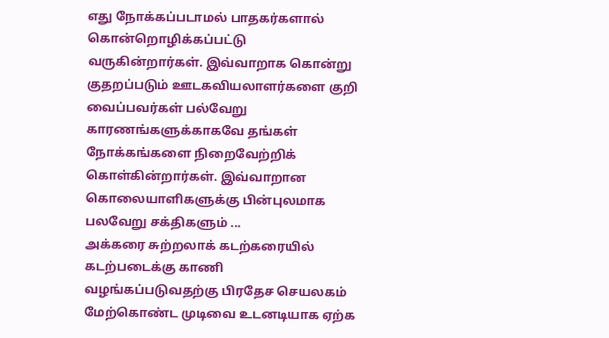எது நோக்கப்படாமல் பாதகர்களால் கொன்றொழிக்கப்பட்டு வருகின்றார்கள். இவ்வாறாக கொன்று குதறப்படும் ஊடகவியலாளர்களை குறி வைப்பவர்கள் பல்வேறு காரணங்களுக்காகவே தங்கள் நோக்கங்களை நிறைவேற்றிக் கொள்கின்றார்கள். இவ்வாறான கொலையாளிகளுக்கு பின்புலமாக பலவேறு சக்திகளும் ...
அக்கரை சுற்றலாக் கடற்கரையில் கடற்படைக்கு காணி வழங்கப்படுவதற்கு பிரதேச செயலகம் மேற்கொண்ட முடிவை உடனடியாக ஏற்க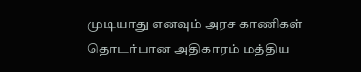முடியாது எனவும் அரச காணிகள் தொடர்பான அதிகாரம் மத்திய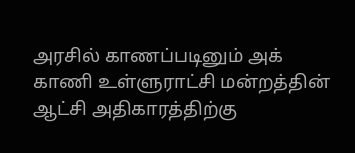அரசில் காணப்படினும் அக் காணி உள்ளுராட்சி மன்றத்தின் ஆட்சி அதிகாரத்திற்கு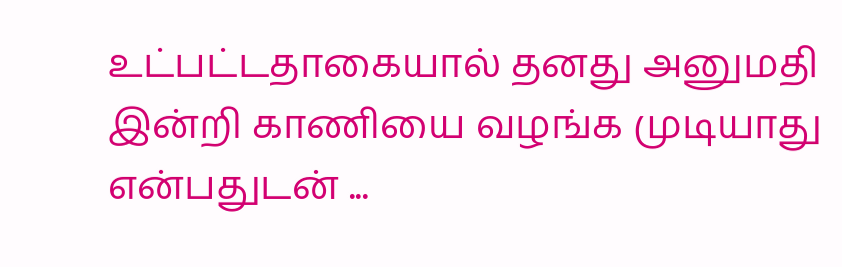உட்பட்டதாகையால் தனது அனுமதி இன்றி காணியை வழங்க முடியாது என்பதுடன் ...